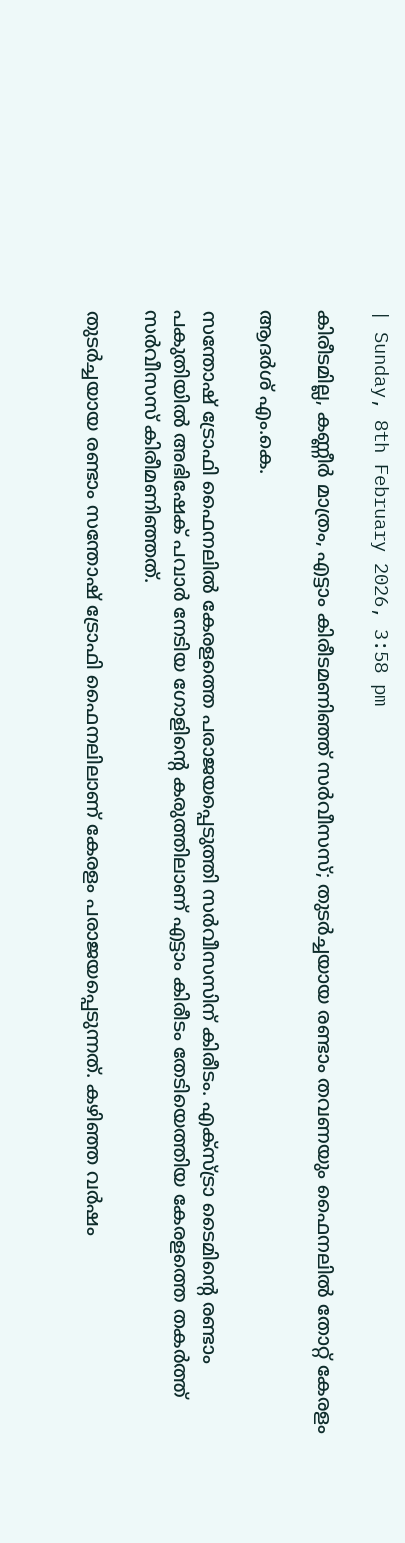| Sunday, 8th February 2026, 3:58 pm

കിരീടമില്ല, കണ്ണീര്‍ മാത്രം, എട്ടാം കിരീടമണിഞ്ഞ് സര്‍വീസസ്; തുടര്‍ച്ചയായ രണ്ടാം തവണയും ഫൈനലില്‍ തോറ്റ് കേരളം

ആദര്‍ശ് എം.കെ.

സന്തോഷ് ട്രോഫി ഫൈനലില്‍ കേരളത്തെ പരാജയപ്പെടുത്തി സര്‍വീസസിന് കിരീടം. എക്‌സ്ട്രാ ടൈമിന്റെ രണ്ടാം പകുതിയില്‍ അഭിഷേക് പവാര്‍ നേടിയ ഗോളിന്റെ കരുത്തിലാണ് എട്ടാം കിരീടം തേടിയെത്തിയ കേരളത്തെ തകര്‍ത്ത് സര്‍വീസസ് കിരീമണിഞ്ഞത്.

തുടര്‍ച്ചയായ രണ്ടാം സന്തോഷ് ട്രോഫി ഫൈനലിലാണ് കേരളം പരാജയപ്പെടുന്നത്. കഴിഞ്ഞ വര്‍ഷം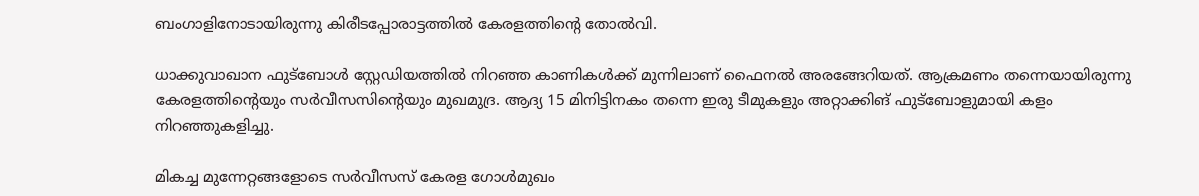ബംഗാളിനോടായിരുന്നു കിരീടപ്പോരാട്ടത്തില്‍ കേരളത്തിന്റെ തോല്‍വി.

ധാക്കുവാഖാന ഫുട്‌ബോള്‍ സ്റ്റേഡിയത്തില്‍ നിറഞ്ഞ കാണികള്‍ക്ക് മുന്നിലാണ് ഫൈനല്‍ അരങ്ങേറിയത്. ആക്രമണം തന്നെയായിരുന്നു കേരളത്തിന്റെയും സര്‍വീസസിന്റെയും മുഖമുദ്ര. ആദ്യ 15 മിനിട്ടിനകം തന്നെ ഇരു ടീമുകളും അറ്റാക്കിങ് ഫുട്‌ബോളുമായി കളം നിറഞ്ഞുകളിച്ചു.

മികച്ച മുന്നേറ്റങ്ങളോടെ സര്‍വീസസ് കേരള ഗോള്‍മുഖം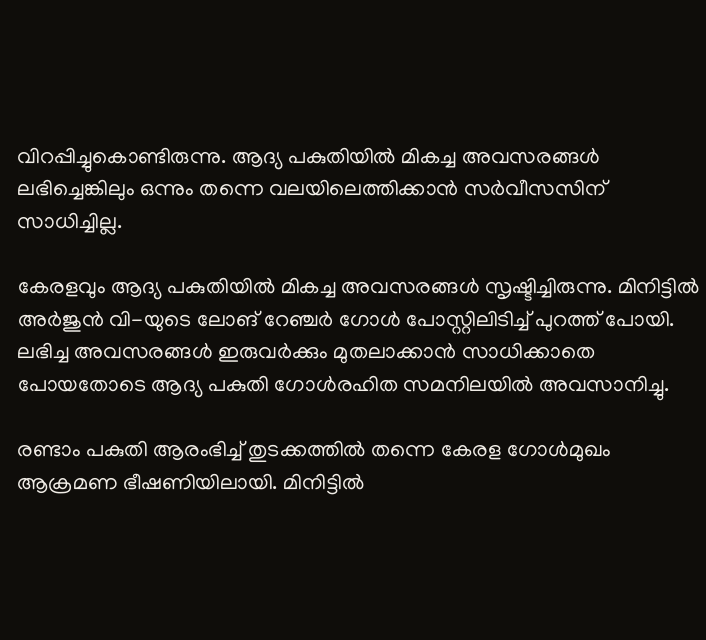വിറപ്പിച്ചുകൊണ്ടിരുന്നു. ആദ്യ പകുതിയില്‍ മികച്ച അവസരങ്ങള്‍ ലഭിച്ചെങ്കിലും ഒന്നും തന്നെ വലയിലെത്തിക്കാന്‍ സര്‍വീസസിന് സാധിച്ചില്ല.

കേരളവും ആദ്യ പകുതിയില്‍ മികച്ച അവസരങ്ങള്‍ സൃഷ്ടിച്ചിരുന്നു. മിനിട്ടില്‍ അര്‍ജുന്‍ വി-യുടെ ലോങ് റേഞ്ചര്‍ ഗോള്‍ പോസ്റ്റിലിടിച്ച് പുറത്ത് പോയി. ലഭിച്ച അവസരങ്ങള്‍ ഇരുവര്‍ക്കും മുതലാക്കാന്‍ സാധിക്കാതെ പോയതോടെ ആദ്യ പകുതി ഗോള്‍രഹിത സമനിലയില്‍ അവസാനിച്ചു.

രണ്ടാം പകുതി ആരംഭിച്ച് തുടക്കത്തില്‍ തന്നെ കേരള ഗോള്‍മുഖം ആക്രമണ ഭീഷണിയിലായി. മിനിട്ടില്‍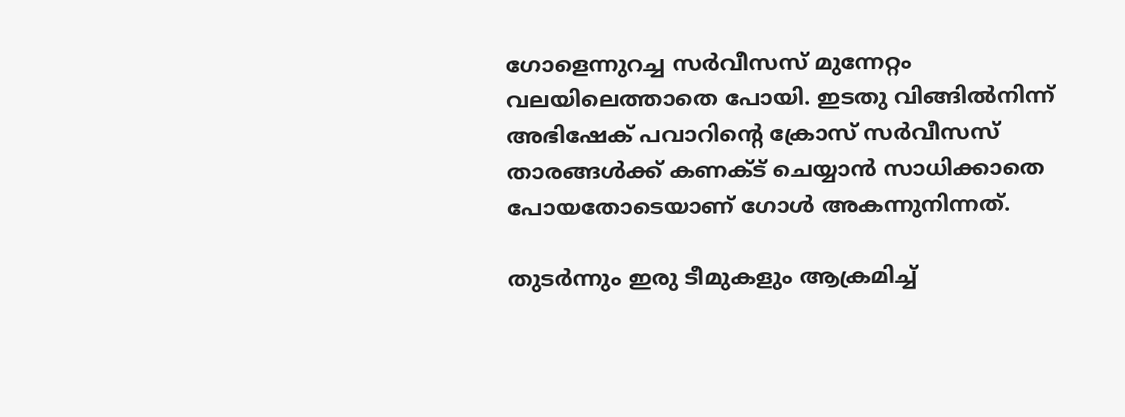ഗോളെന്നുറച്ച സര്‍വീസസ് മുന്നേറ്റം വലയിലെത്താതെ പോയി. ഇടതു വിങ്ങില്‍നിന്ന് അഭിഷേക് പവാറിന്റെ ക്രോസ് സര്‍വീസസ് താരങ്ങള്‍ക്ക് കണക്ട് ചെയ്യാന്‍ സാധിക്കാതെ പോയതോടെയാണ് ഗോള്‍ അകന്നുനിന്നത്.

തുടര്‍ന്നും ഇരു ടീമുകളും ആക്രമിച്ച്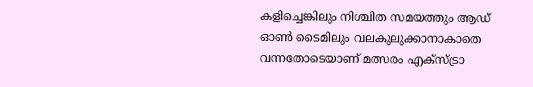കളിച്ചെങ്കിലും നിശ്ചിത സമയത്തും ആഡ് ഓണ്‍ ടൈമിലും വലകുലുക്കാനാകാതെ വന്നതോടെയാണ് മത്സരം എക്‌സ്ട്രാ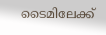ടൈമിലേക്ക്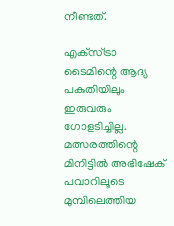നീണ്ടത്.

എക്‌സ്ട്രാ ടൈമിന്റെ ആദ്യ പകുതിയിലും ഇരുവരും ഗോളടിച്ചില്ല. മത്സരത്തിന്റെ മിനിട്ടില്‍ അഭിഷേക് പവാറിലൂടെ മുമ്പിലെത്തിയ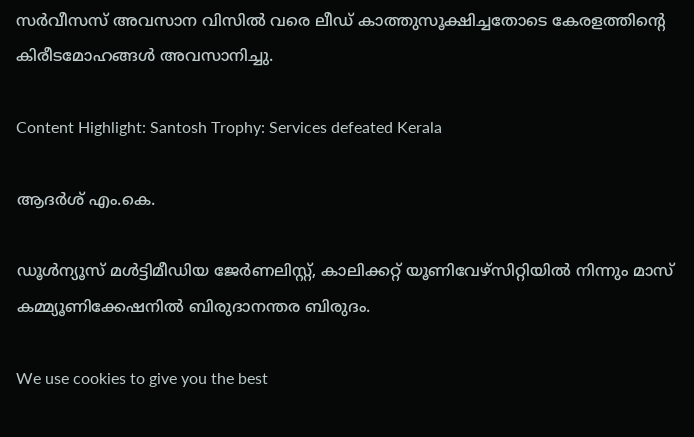സര്‍വീസസ് അവസാന വിസില്‍ വരെ ലീഡ് കാത്തുസൂക്ഷിച്ചതോടെ കേരളത്തിന്റെ കിരീടമോഹങ്ങള്‍ അവസാനിച്ചു.

Content Highlight: Santosh Trophy: Services defeated Kerala

ആദര്‍ശ് എം.കെ.

ഡൂള്‍ന്യൂസ് മള്‍ട്ടിമീഡിയ ജേര്‍ണലിസ്റ്റ്, കാലിക്കറ്റ് യൂണിവേഴ്സിറ്റിയില്‍ നിന്നും മാസ് കമ്മ്യൂണിക്കേഷനില്‍ ബിരുദാനന്തര ബിരുദം.

We use cookies to give you the best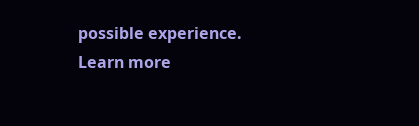possible experience. Learn more